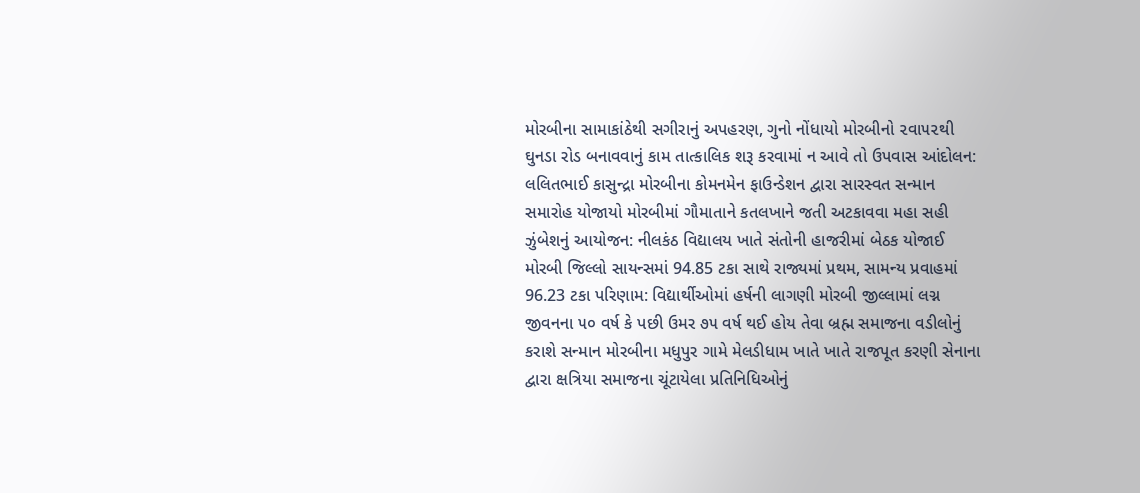મોરબીના સામાકાંઠેથી સગીરાનું અપહરણ, ગુનો નોંધાયો મોરબીનો ૨વા૫૨થી ઘુનડા રોડ બનાવવાનું કામ તાત્કાલિક શરૂ કરવામાં ન આવે તો ઉપવાસ આંદોલન: લલિતભાઈ કાસુન્દ્રા મોરબીના કોમનમેન ફાઉન્ડેશન દ્વારા સારસ્વત સન્માન સમારોહ યોજાયો મોરબીમાં ગૌમાતાને કતલખાને જતી અટકાવવા મહા સહી ઝુંબેશનું આયોજન: નીલકંઠ વિદ્યાલય ખાતે સંતોની હાજરીમાં બેઠક યોજાઈ મોરબી જિલ્લો સાયન્સમાં 94.85 ટકા સાથે રાજ્યમાં પ્રથમ, સામન્ય પ્રવાહમાં 96.23 ટકા પરિણામ: વિદ્યાર્થીઓમાં હર્ષની લાગણી મોરબી જીલ્લામાં લગ્ન જીવનના ૫૦ વર્ષ કે પછી ઉમર ૭૫ વર્ષ થઈ હોય તેવા બ્રહ્મ સમાજના વડીલોનું કરાશે સન્માન મોરબીના મધુપુર ગામે મેલડીધામ ખાતે ખાતે રાજપૂત કરણી સેનાના દ્વારા ક્ષત્રિયા સમાજના ચૂંટાયેલા પ્રતિનિધિઓનું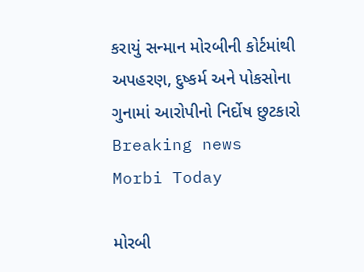કરાયું સન્માન મોરબીની કોર્ટમાંથી અપહરણ, દુષ્કર્મ અને પોકસોના ગુનામાં આરોપીનો નિર્દોષ છુટકારો
Breaking news
Morbi Today

મોરબી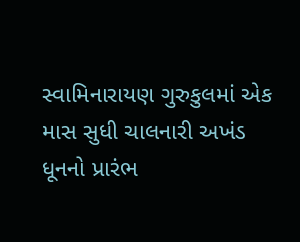સ્વામિનારાયણ ગુરુકુલમાં એક માસ સુધી ચાલનારી અખંડ ધૂનનો પ્રારંભ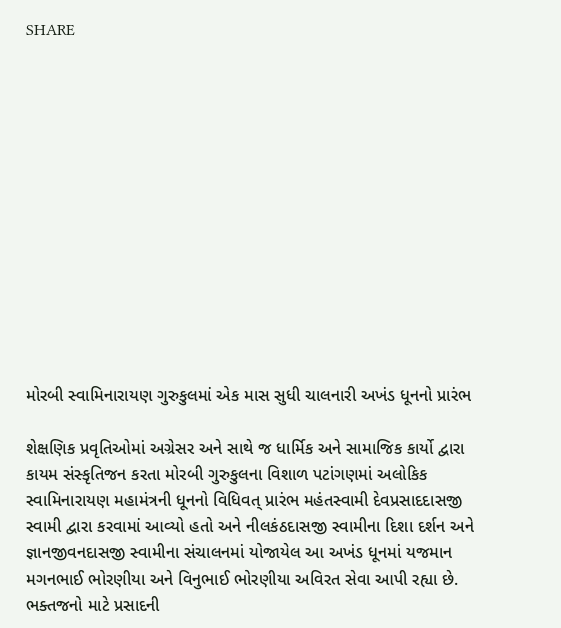SHARE













મોરબી સ્વામિનારાયણ ગુરુકુલમાં એક માસ સુધી ચાલનારી અખંડ ધૂનનો પ્રારંભ

શેક્ષણિક પ્રવૃતિઓમાં અગ્રેસર અને સાથે જ ધાર્મિક અને સામાજિક કાર્યો દ્વારા કાયમ સંસ્કૃતિજન કરતા મોરબી ગુરુકુલના વિશાળ પટાંગણમાં અલોકિક સ્વામિનારાયણ મહામંત્રની ધૂનનો વિધિવત્ પ્રારંભ મહંતસ્વામી દેવપ્રસાદદાસજી સ્વામી દ્વારા કરવામાં આવ્યો હતો અને નીલકંઠદાસજી સ્વામીના દિશા દર્શન અને જ્ઞાનજીવનદાસજી સ્વામીના સંચાલનમાં યોજાયેલ આ અખંડ ધૂનમાં યજમાન મગનભાઈ ભોરણીયા અને વિનુભાઈ ભોરણીયા અવિરત સેવા આપી રહ્યા છે. ભક્તજનો માટે પ્રસાદની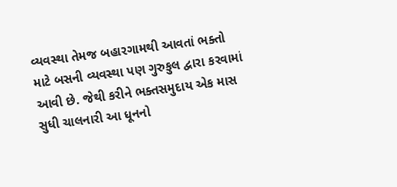વ્યવસ્થા તેમજ બહારગામથી આવતાં ભક્તો માટે બસની વ્યવસ્થા પણ ગુરુકુલ દ્વારા કરવામાં આવી છે. જેથી કરીને ભક્તસમુદાય એક માસ સુધી ચાલનારી આ ધૂનનો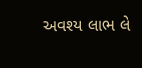અવશ્ય લાભ લે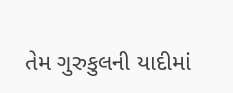તેમ ગુરુકુલની યાદીમાં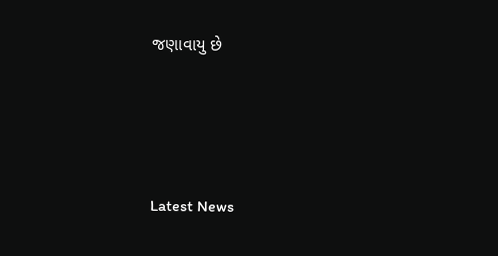જણાવાયુ છે






Latest News